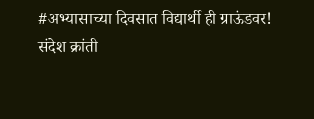#अभ्यासाच्या दिवसात विद्यार्थी ही ग्राऊंडवर!
संदेश क्रांती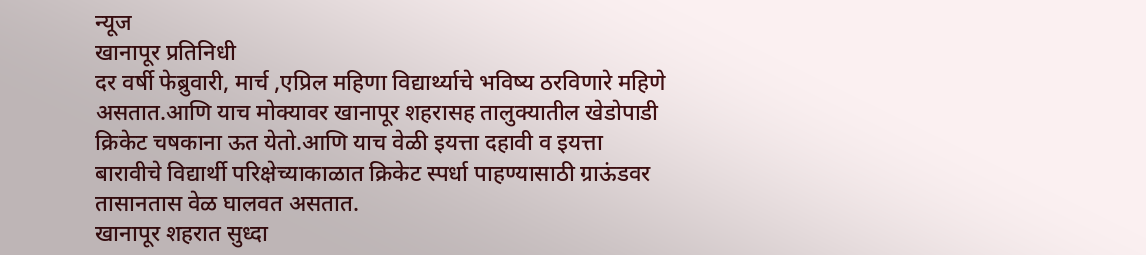न्यूज
खानापूर प्रतिनिधी
दर वर्षी फेब्रुवारी, मार्च ,एप्रिल महिणा विद्यार्थ्याचे भविष्य ठरविणारे महिणे असतात.आणि याच मोक्यावर खानापूर शहरासह तालुक्यातील खेडोपाडी क्रिकेट चषकाना ऊत येतो.आणि याच वेळी इयत्ता दहावी व इयत्ता बारावीचे विद्यार्थी परिक्षेच्याकाळात क्रिकेट स्पर्धा पाहण्यासाठी ग्राऊंडवर तासानतास वेळ घालवत असतात.
खानापूर शहरात सुध्दा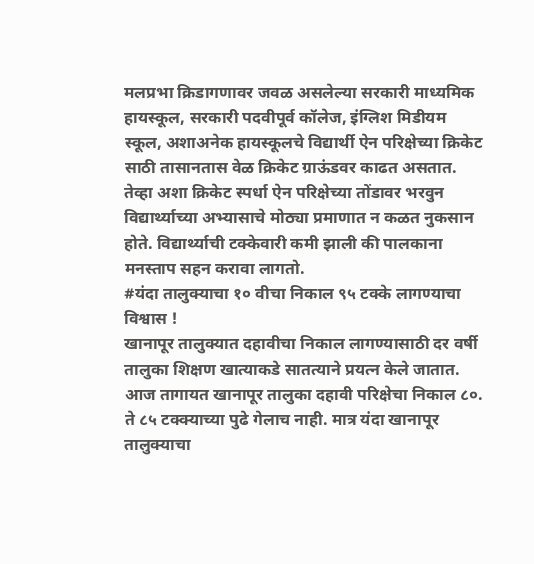मलप्रभा क्रिडागणावर जवळ असलेल्या सरकारी माध्यमिक हायस्कूल, सरकारी पदवीपूर्व कॉलेज, इंग्लिश मिडीयम स्कूल, अशाअनेक हायस्कूलचे विद्यार्थी ऐन परिक्षेच्या क्रिकेट साठी तासानतास वेळ क्रिकेट ग्राऊंडवर काढत असतात.
तेव्हा अशा क्रिकेट स्पर्धा ऐन परिक्षेच्या तोंडावर भरवुन विद्यार्थ्याच्या अभ्यासाचे मोठ्या प्रमाणात न कळत नुकसान होते. विद्यार्थ्याची टक्केवारी कमी झाली की पालकाना मनस्ताप सहन करावा लागतो.
#यंदा तालुक्याचा १० वीचा निकाल ९५ टक्के लागण्याचा विश्वास !
खानापूर तालुक्यात दहावीचा निकाल लागण्यासाठी दर वर्षी तालुका शिक्षण खात्याकडे सातत्याने प्रयत्न केले जातात. आज तागायत खानापूर तालुका दहावी परिक्षेचा निकाल ८०. ते ८५ टक्क्याच्या पुढे गेलाच नाही. मात्र यंदा खानापूर तालुक्याचा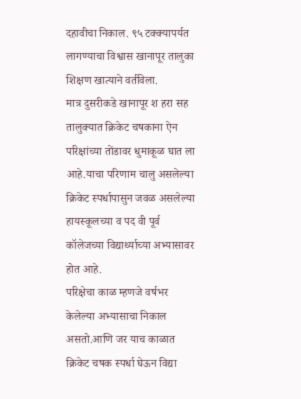दहावीचा निकाल. ९५ टक्क्यापर्यत लागण्याचा विश्वास खानापूर तालुका शिक्षण खात्याने वर्तविला.
मात्र दुसरीकडे खानापूर श हरा सह तालुक्यात क्रिकेट चषकाना ऐन परिक्षांच्या तोंडावर धुमाकूळ घात ला आहे.याचा परिणाम चालु असलेल्या क्रिकेट स्पर्धापासुन जवळ असलेल्या हायस्कूलच्या व पद वी पूर्व कॉलेजच्या विद्यार्थ्याच्या अभ्यासावर होत आहे.
परिक्षेचा काळ म्हणजे वर्षभर केलेल्या अभ्यासाचा निकाल असतो.आणि जर याच काळात क्रिकेट चषक स्पर्धा घेऊन विद्या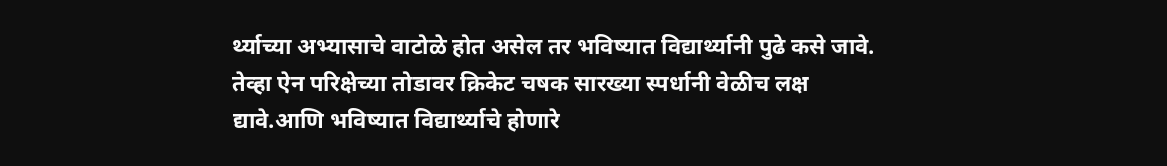र्थ्याच्या अभ्यासाचे वाटोळे होत असेल तर भविष्यात विद्यार्थ्यानी पुढे कसे जावे.
तेव्हा ऐन परिक्षेच्या तोडावर क्रिकेट चषक सारख्या स्पर्धानी वेळीच लक्ष द्यावे.आणि भविष्यात विद्यार्थ्याचे होणारे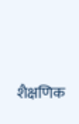शैक्षणिक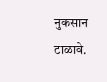नुकसान टाळावे.